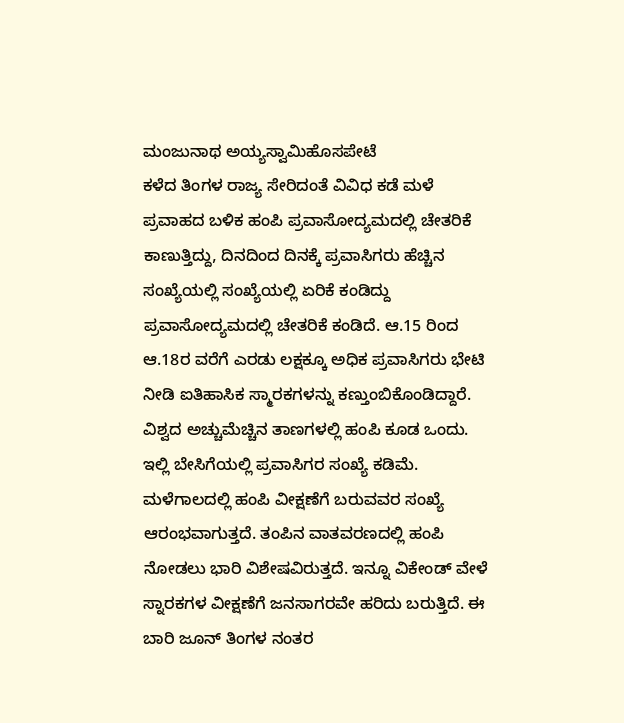ಮಂಜುನಾಥ ಅಯ್ಯಸ್ವಾಮಿಹೊಸಪೇಟೆ
ಕಳೆದ ತಿಂಗಳ ರಾಜ್ಯ ಸೇರಿದಂತೆ ವಿವಿಧ ಕಡೆ ಮಳೆ ಪ್ರವಾಹದ ಬಳಿಕ ಹಂಪಿ ಪ್ರವಾಸೋದ್ಯಮದಲ್ಲಿ ಚೇತರಿಕೆ ಕಾಣುತ್ತಿದ್ದು, ದಿನದಿಂದ ದಿನಕ್ಕೆ ಪ್ರವಾಸಿಗರು ಹೆಚ್ಚಿನ ಸಂಖ್ಯೆಯಲ್ಲಿ ಸಂಖ್ಯೆಯಲ್ಲಿ ಏರಿಕೆ ಕಂಡಿದ್ದು ಪ್ರವಾಸೋದ್ಯಮದಲ್ಲಿ ಚೇತರಿಕೆ ಕಂಡಿದೆ. ಆ.15 ರಿಂದ ಆ.18ರ ವರೆಗೆ ಎರಡು ಲಕ್ಷಕ್ಕೂ ಅಧಿಕ ಪ್ರವಾಸಿಗರು ಭೇಟಿ ನೀಡಿ ಐತಿಹಾಸಿಕ ಸ್ಮಾರಕಗಳನ್ನು ಕಣ್ತುಂಬಿಕೊಂಡಿದ್ದಾರೆ.
ವಿಶ್ವದ ಅಚ್ಚುಮೆಚ್ಚಿನ ತಾಣಗಳಲ್ಲಿ ಹಂಪಿ ಕೂಡ ಒಂದು. ಇಲ್ಲಿ ಬೇಸಿಗೆಯಲ್ಲಿ ಪ್ರವಾಸಿಗರ ಸಂಖ್ಯೆ ಕಡಿಮೆ. ಮಳೆಗಾಲದಲ್ಲಿ ಹಂಪಿ ವೀಕ್ಷಣೆಗೆ ಬರುವವರ ಸಂಖ್ಯೆ ಆರಂಭವಾಗುತ್ತದೆ. ತಂಪಿನ ವಾತವರಣದಲ್ಲಿ ಹಂಪಿ ನೋಡಲು ಭಾರಿ ವಿಶೇಷವಿರುತ್ತದೆ. ಇನ್ನೂ ವಿಕೇಂಡ್ ವೇಳೆ ಸ್ನಾರಕಗಳ ವೀಕ್ಷಣೆಗೆ ಜನಸಾಗರವೇ ಹರಿದು ಬರುತ್ತಿದೆ. ಈ ಬಾರಿ ಜೂನ್ ತಿಂಗಳ ನಂತರ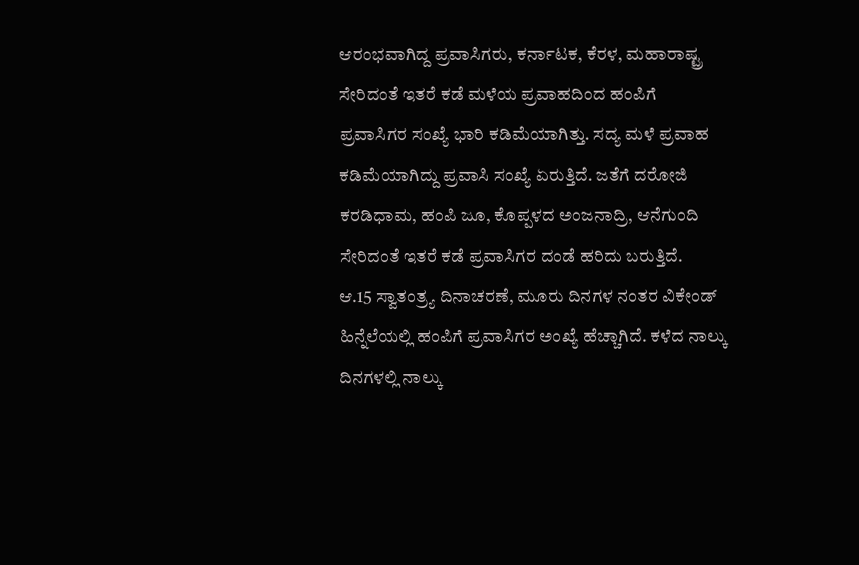ಆರಂಭವಾಗಿದ್ದ ಪ್ರವಾಸಿಗರು, ಕರ್ನಾಟಕ, ಕೆರಳ, ಮಹಾರಾಷ್ಟ್ರ ಸೇರಿದಂತೆ ಇತರೆ ಕಡೆ ಮಳೆಯ ಪ್ರವಾಹದಿಂದ ಹಂಪಿಗೆ ಪ್ರವಾಸಿಗರ ಸಂಖ್ಯೆ ಭಾರಿ ಕಡಿಮೆಯಾಗಿತ್ತು. ಸದ್ಯ ಮಳೆ ಪ್ರವಾಹ ಕಡಿಮೆಯಾಗಿದ್ದು ಪ್ರವಾಸಿ ಸಂಖ್ಯೆ ಏರುತ್ತಿದೆ. ಜತೆಗೆ ದರೋಜಿ ಕರಡಿಧಾಮ, ಹಂಪಿ ಜೂ, ಕೊಪ್ಪಳದ ಅಂಜನಾದ್ರಿ, ಆನೆಗುಂದಿ ಸೇರಿದಂತೆ ಇತರೆ ಕಡೆ ಪ್ರವಾಸಿಗರ ದಂಡೆ ಹರಿದು ಬರುತ್ತಿದೆ.
ಆ.15 ಸ್ವಾತಂತ್ರ‍್ಯ ದಿನಾಚರಣೆ, ಮೂರು ದಿನಗಳ ನಂತರ ವಿಕೇಂಡ್ ಹಿನ್ನೆಲೆಯಲ್ಲಿ ಹಂಪಿಗೆ ಪ್ರವಾಸಿಗರ ಅಂಖ್ಯೆ ಹೆಚ್ಚಾಗಿದೆ. ಕಳೆದ ನಾಲ್ಕು ದಿನಗಳಲ್ಲಿ ನಾಲ್ಕು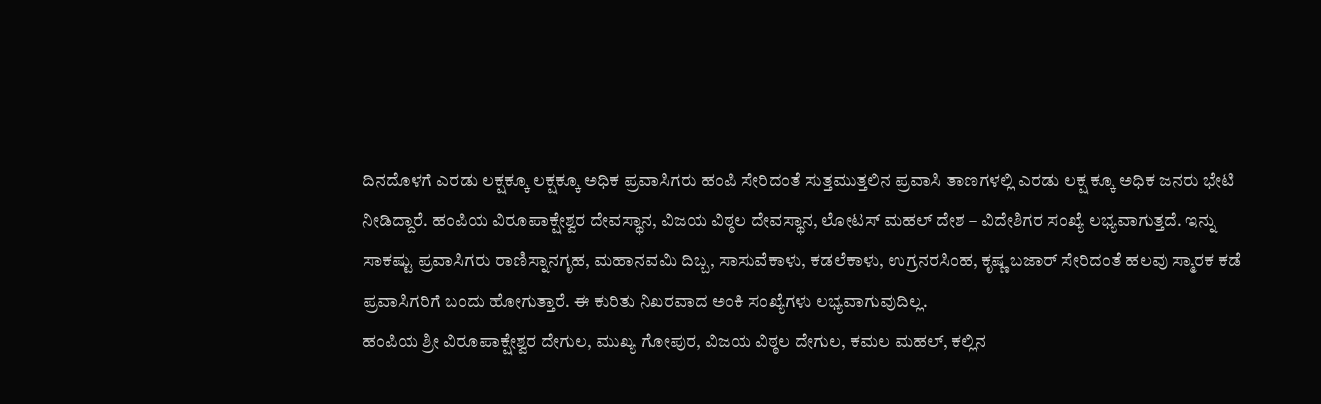ದಿನದೊಳಗೆ ಎರಡು ಲಕ್ಷಕ್ಕೂ ಲಕ್ಷಕ್ಕೂ ಅಧಿಕ ಪ್ರವಾಸಿಗರು ಹಂಪಿ ಸೇರಿದಂತೆ ಸುತ್ತಮುತ್ತಲಿನ ಪ್ರವಾಸಿ ತಾಣಗಳಲ್ಲಿ ಎರಡು ಲಕ್ಷ ಕ್ಕೂ ಅಧಿಕ ಜನರು ಭೇಟಿ ನೀಡಿದ್ದಾರೆ. ಹಂಪಿಯ ವಿರೂಪಾಕ್ಷೇಶ್ವರ ದೇವಸ್ಥಾನ, ವಿಜಯ ವಿಠ್ಠಲ ದೇವಸ್ಥಾನ, ಲೋಟಸ್ ಮಹಲ್ ದೇಶ – ವಿದೇಶಿಗರ ಸಂಖ್ಯೆ ಲಭ್ಯವಾಗುತ್ತದೆ. ಇನ್ನು ಸಾಕಷ್ಟು ಪ್ರವಾಸಿಗರು ರಾಣಿಸ್ನಾನಗೃಹ, ಮಹಾನವಮಿ ದಿಬ್ಬ, ಸಾಸುವೆಕಾಳು, ಕಡಲೆಕಾಳು, ಉಗ್ರನರಸಿಂಹ, ಕೃಷ್ಣ ಬಜಾರ್ ಸೇರಿದಂತೆ ಹಲವು ಸ್ಮಾರಕ ಕಡೆ ಪ್ರವಾಸಿಗರಿಗೆ ಬಂದು ಹೋಗುತ್ತಾರೆ. ಈ ಕುರಿತು ನಿಖರವಾದ ಅಂಕಿ ಸಂಖ್ಯೆಗಳು ಲಭ್ಯವಾಗುವುದಿಲ್ಲ.
ಹಂಪಿಯ ಶ್ರೀ ವಿರೂಪಾಕ್ಷೇಶ್ವರ ದೇಗುಲ, ಮುಖ್ಯ ಗೋಪುರ, ವಿಜಯ ವಿಠ್ಠಲ ದೇಗುಲ, ಕಮಲ ಮಹಲ್, ಕಲ್ಲಿನ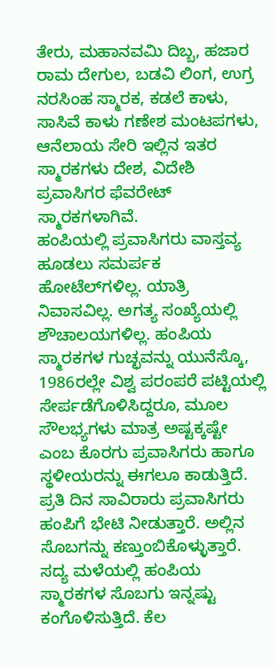ತೇರು, ಮಹಾನವಮಿ ದಿಬ್ಬ, ಹಜಾರ ರಾಮ ದೇಗುಲ, ಬಡವಿ ಲಿಂಗ, ಉಗ್ರ ನರಸಿಂಹ ಸ್ಮಾರಕ, ಕಡಲೆ ಕಾಳು, ಸಾಸಿವೆ ಕಾಳು ಗಣೇಶ ಮಂಟಪಗಳು, ಆನೆಲಾಯ ಸೇರಿ ಇಲ್ಲಿನ ಇತರ ಸ್ಮಾರಕಗಳು ದೇಶ, ವಿದೇಶಿ ಪ್ರವಾಸಿಗರ ಫೆವರೇಟ್ ಸ್ಮಾರಕಗಳಾಗಿವೆ.
ಹಂಪಿಯಲ್ಲಿ ಪ್ರವಾಸಿಗರು ವಾಸ್ತವ್ಯ ಹೂಡಲು ಸಮರ್ಪಕ ಹೋಟೆಲ್‌ಗಳಿಲ್ಲ. ಯಾತ್ರಿ ನಿವಾಸವಿಲ್ಲ. ಅಗತ್ಯ ಸಂಖ್ಯೆಯಲ್ಲಿ ಶೌಚಾಲಯಗಳಿಲ್ಲ. ಹಂಪಿಯ ಸ್ಮಾರಕಗಳ ಗುಚ್ಛವನ್ನು ಯುನೆಸ್ಕೊ, 1986ರಲ್ಲೇ ವಿಶ್ವ ಪರಂಪರೆ ಪಟ್ಟಿಯಲ್ಲಿ ಸೇರ್ಪಡೆಗೊಳಿಸಿದ್ದರೂ, ಮೂಲ ಸೌಲಭ್ಯಗಳು ಮಾತ್ರ ಅಷ್ಟಕ್ಕಷ್ಟೇ ಎಂಬ ಕೊರಗು ಪ್ರವಾಸಿಗರು ಹಾಗೂ ಸ್ಥಳೀಯರನ್ನು ಈಗಲೂ ಕಾಡುತ್ತಿದೆ.
ಪ್ರತಿ ದಿನ ಸಾವಿರಾರು ಪ್ರವಾಸಿಗರು ಹಂಪಿಗೆ ಭೇಟಿ ನೀಡುತ್ತಾರೆ. ಅಲ್ಲಿನ ಸೊಬಗನ್ನು ಕಣ್ತುಂಬಿಕೊಳ್ಳುತ್ತಾರೆ. ಸದ್ಯ ಮಳೆಯಲ್ಲಿ ಹಂಪಿಯ ಸ್ಮಾರಕಗಳ ಸೊಬಗು ಇನ್ನಷ್ಟು ಕಂಗೊಳಿಸುತ್ತಿದೆ. ಕೆಲ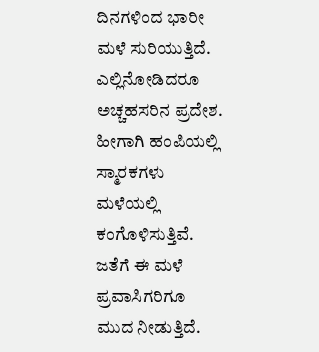ದಿನಗಳಿಂದ ಭಾರೀ ಮಳೆ ಸುರಿಯುತ್ತಿದೆ. ಎಲ್ಲಿನೋಡಿದರೂ ಅಚ್ಚಹಸರಿನ ಪ್ರದೇಶ. ಹೀಗಾಗಿ ಹಂಪಿಯಲ್ಲಿ ಸ್ಮಾರಕಗಳು ಮಳೆಯಲ್ಲಿ ಕಂಗೊಳಿಸುತ್ತಿವೆ. ಜತೆಗೆ ಈ ಮಳೆ ಪ್ರವಾಸಿಗರಿಗೂ ಮುದ ನೀಡುತ್ತಿದೆ.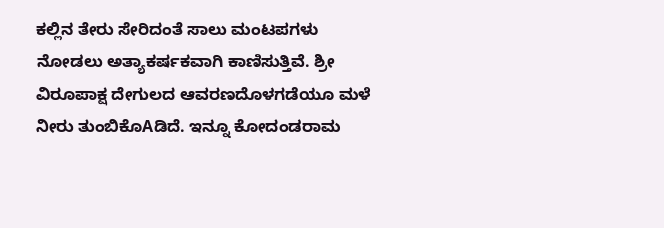ಕಲ್ಲಿನ ತೇರು ಸೇರಿದಂತೆ ಸಾಲು ಮಂಟಪಗಳು ನೋಡಲು ಅತ್ಯಾಕರ್ಷಕವಾಗಿ ಕಾಣಿಸುತ್ತಿವೆ. ಶ್ರೀ ವಿರೂಪಾಕ್ಷ ದೇಗುಲದ ಆವರಣದೊಳಗಡೆಯೂ ಮಳೆ ನೀರು ತುಂಬಿಕೊAಡಿದೆ. ಇನ್ನೂ ಕೋದಂಡರಾಮ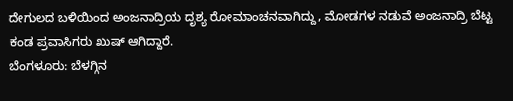ದೇಗುಲದ ಬಳಿಯಿಂದ ಅಂಜನಾದ್ರಿಯ ದೃಶ್ಯ ರೋಮಾಂಚನವಾಗಿದ್ದು, ಮೋಡಗಳ ನಡುವೆ ಅಂಜನಾದ್ರಿ ಬೆಟ್ಟ ಕಂಡ ಪ್ರವಾಸಿಗರು ಖುಷ್ ಆಗಿದ್ದಾರೆ.
ಬೆಂಗಳೂರು: ಬೆಳಗ್ಗಿನ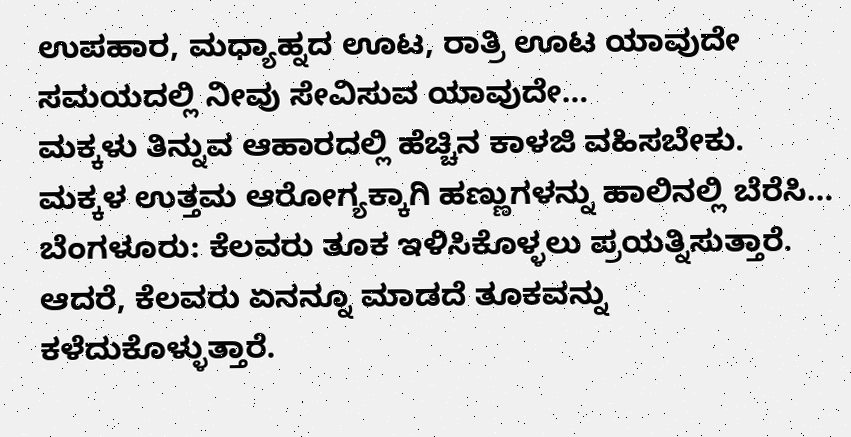ಉಪಹಾರ, ಮಧ್ಯಾಹ್ನದ ಊಟ, ರಾತ್ರಿ ಊಟ ಯಾವುದೇ ಸಮಯದಲ್ಲಿ ನೀವು ಸೇವಿಸುವ ಯಾವುದೇ…
ಮಕ್ಕಳು ತಿನ್ನುವ ಆಹಾರದಲ್ಲಿ ಹೆಚ್ಚಿನ ಕಾಳಜಿ ವಹಿಸಬೇಕು. ಮಕ್ಕಳ ಉತ್ತಮ ಆರೋಗ್ಯಕ್ಕಾಗಿ ಹಣ್ಣುಗಳನ್ನು ಹಾಲಿನಲ್ಲಿ ಬೆರೆಸಿ…
ಬೆಂಗಳೂರು: ಕೆಲವರು ತೂಕ ಇಳಿಸಿಕೊಳ್ಳಲು ಪ್ರಯತ್ನಿಸುತ್ತಾರೆ. ಆದರೆ, ಕೆಲವರು ಏನನ್ನೂ ಮಾಡದೆ ತೂಕವನ್ನು ಕಳೆದುಕೊಳ್ಳುತ್ತಾರೆ.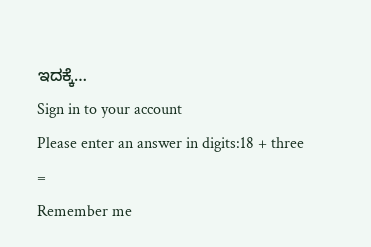ಇದಕ್ಕೆ…
Sign in to your account
Please enter an answer in digits:18 + three =
Remember me